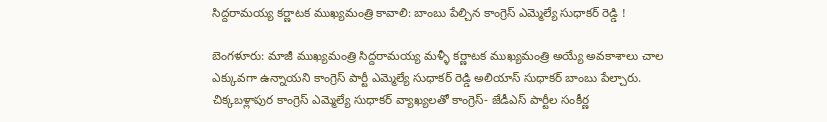సిద్దరామయ్య కర్ణాటక ముఖ్యమంత్రి కావాలి: బాంబు పేల్చిన కాంగ్రెస్ ఎమ్మెల్యే సుధాకర్ రెడ్డి !

బెంగళూరు: మాజీ ముఖ్యమంత్రి సిద్దరామయ్య మళ్ళీ కర్ణాటక ముఖ్యమంత్రి అయ్యే అవకాశాలు చాల ఎక్కువగా ఉన్నాయని కాంగ్రెస్ పార్టీ ఎమ్మెల్యే సుధాకర్ రెడ్డి అలియాస్ సుధాకర్ బాంబు పేల్చారు. చిక్కబళ్లాపుర కాంగ్రెస్ ఎమ్మెల్యే సుధాకర్ వ్యాఖ్యలతో కాంగ్రెస్- జేడీఎస్ పార్టీల సంకీర్ణ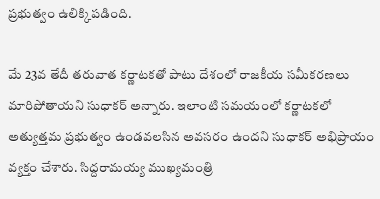ప్రభుత్వం ఉలిక్కిపడింది.

మే 23వ తేదీ తరువాత కర్ణాటకతో పాటు దేశంలో రాజకీయ సమీకరణలు మారిపోతాయని సుధాకర్ అన్నారు. ఇలాంటి సమయంలో కర్ణాటకలో అత్యుత్తమ ప్రభుత్వం ఉండవలసిన అవసరం ఉందని సుధాకర్ అభిప్రాయం వ్యక్తం చేశారు. సిద్దరామయ్య ముఖ్యమంత్రి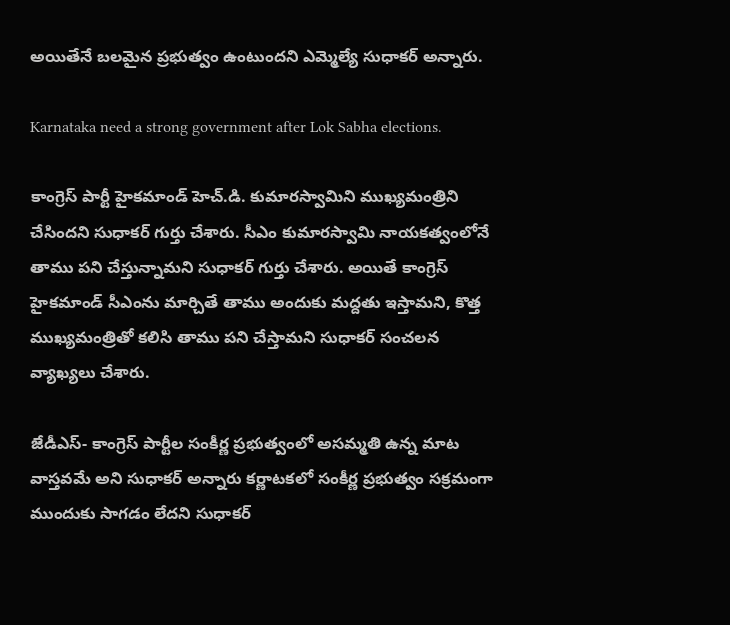అయితేనే బలమైన ప్రభుత్వం ఉంటుందని ఎమ్మెల్యే సుధాకర్ అన్నారు.

Karnataka need a strong government after Lok Sabha elections.

కాంగ్రెస్ పార్టీ హైకమాండ్ హెచ్.డి. కుమారస్వామిని ముఖ్యమంత్రిని చేసిందని సుధాకర్ గుర్తు చేశారు. సీఎం కుమారస్వామి నాయకత్వంలోనే తాము పని చేస్తున్నామని సుధాకర్ గుర్తు చేశారు. అయితే కాంగ్రెస్ హైకమాండ్ సీఎంను మార్చితే తాము అందుకు మద్దతు ఇస్తామని, కొత్త ముఖ్యమంత్రితో కలిసి తాము పని చేస్తామని సుధాకర్ సంచలన వ్యాఖ్యలు చేశారు.

జేడీఎస్- కాంగ్రెస్ పార్టీల సంకీర్ణ ప్రభుత్వంలో అసమ్మతి ఉన్న మాట వాస్తవమే అని సుధాకర్ అన్నారు కర్ణాటకలో సంకీర్ణ ప్రభుత్వం సక్రమంగా ముందుకు సాగడం లేదని సుధాకర్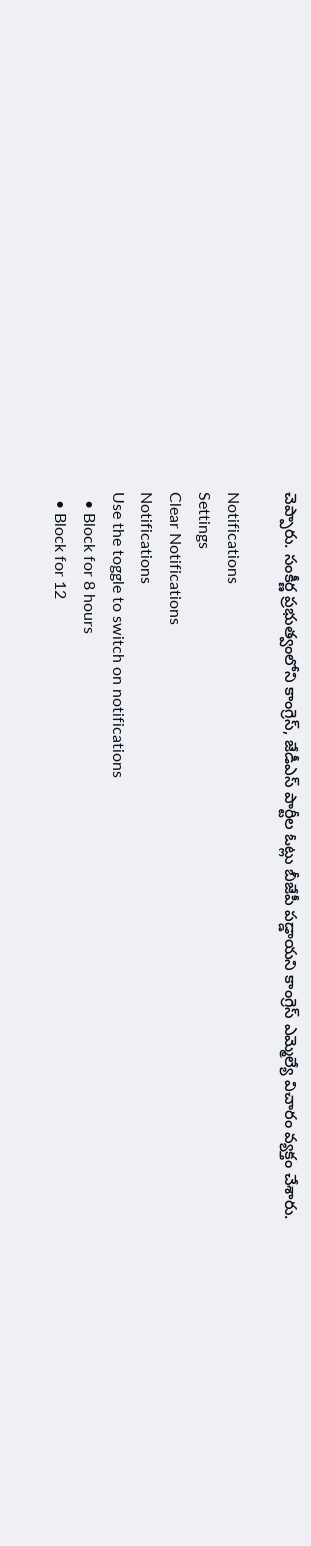చెప్పారు. సంకీర్ణ ప్రభుత్వంలోని కాంగ్రెస్, జేడీఎస్ పార్టీల ఓట్లు బీజేపీ పడ్డాయని కాంగ్రెస్ ఎమ్మెల్యే విచారం వ్యక్తం చేశారు.

Notifications
Settings
Clear Notifications
Notifications
Use the toggle to switch on notifications
  • Block for 8 hours
  • Block for 12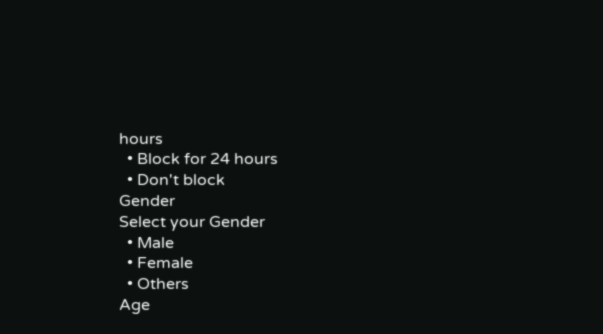hours
  • Block for 24 hours
  • Don't block
Gender
Select your Gender
  • Male
  • Female
  • Others
Age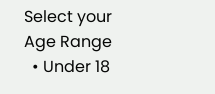Select your Age Range
  • Under 18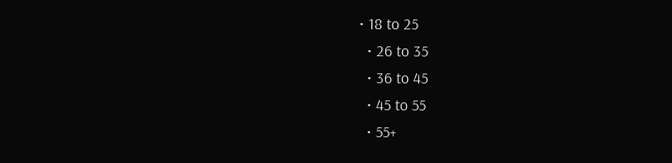• 18 to 25
  • 26 to 35
  • 36 to 45
  • 45 to 55
  • 55+